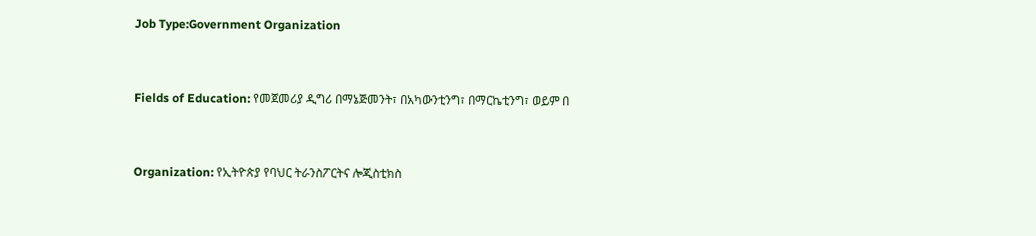Job Type:Government Organization



Fields of Education: የመጀመሪያ ዲግሪ በማኔጅመንት፣ በአካውንቲንግ፣ በማርኬቲንግ፣ ወይም በ



Organization: የኢትዮጵያ የባህር ትራንስፖርትና ሎጂስቲክስ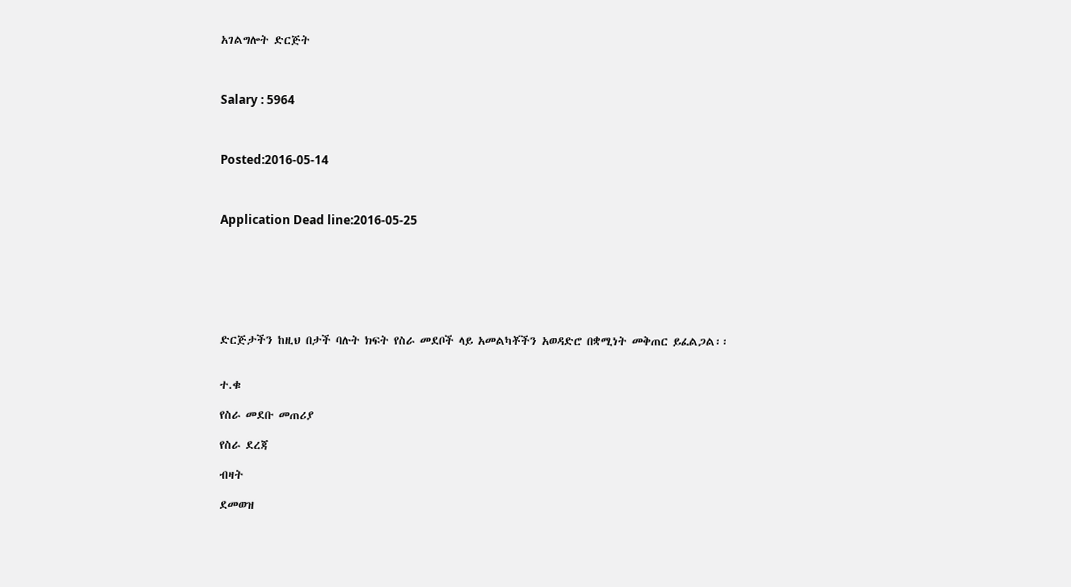አገልግሎት ድርጅት



Salary : 5964



Posted:2016-05-14



Application Dead line:2016-05-25







ድርጅታችን ከዚህ በታች ባሉት ክፍት የስራ መደቦች ላይ አመልካቾችን አወዳድሮ በቋሚነት መቅጠር ይፈልጋል፡፡


ተ.ቁ

የስራ መደቡ መጠሪያ

የስራ ደረጃ

ብዛት

ደመወዝ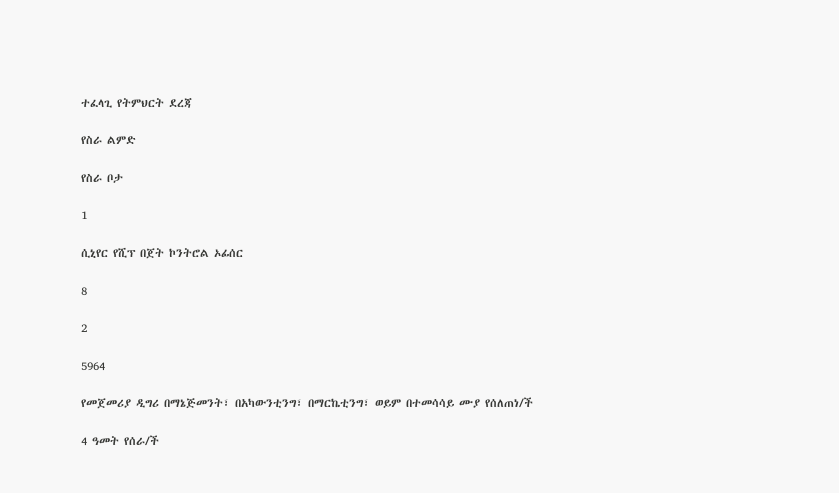ተፈላጊ የትምህርት ደረጃ

የስራ ልምድ

የስራ ቦታ

1

ሲኒየር የሺፕ በጀት ኮንትሮል ኦፊሰር

8

2

5964

የመጀመሪያ ዲግሪ በማኔጅመንት፣ በአካውንቲንግ፣ በማርኬቲንግ፣ ወይም በተመሳሳይ ሙያ የሰለጠነ/ች

4 ዓመት የሰራ/ች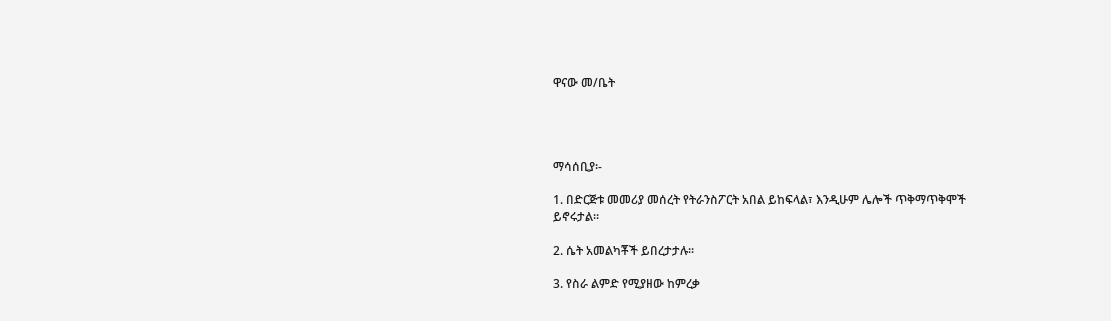ዋናው መ/ቤት




ማሳሰቢያ፡-

1. በድርጅቱ መመሪያ መሰረት የትራንስፖርት አበል ይከፍላል፣ እንዲሁም ሌሎች ጥቅማጥቅሞች ይኖሩታል፡፡

2. ሴት አመልካቾች ይበረታታሉ፡፡

3. የስራ ልምድ የሚያዘው ከምረቃ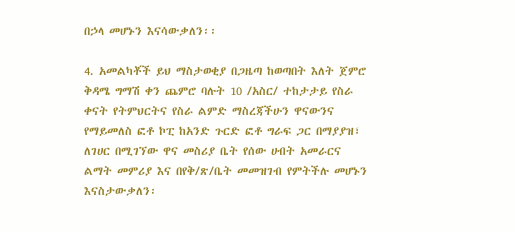በኃላ መሆኑን እናሳውቃለን፡፡

4. አመልካቾች ይህ ማስታወቂያ በጋዜጣ ከወጣበት እለት ጀምሮ ቅዳሜ ግማሽ ቀን ጨምሮ ባሉት 10 /አስር/ ተከታታይ የስራ ቀናት የትምህርትና የስራ ልምድ ማስረጃችሁን ዋናውንና የማይመለስ ፎቶ ኮፒ ከአንድ ጉርድ ፎቶ ግራፍ ጋር በማያያዝ፣ ለገሀር በሚገኘው ዋና መስሪያ ቤት የሰው ሀብት አመራርና ልማት መምሪያ እና በየቅ/ጽ/ቤት መመዝገብ የምትችሉ መሆኑን እናስታውቃለን፡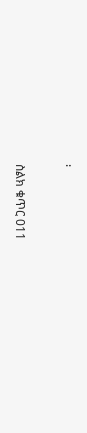፡

ስልክ ቁጥር 011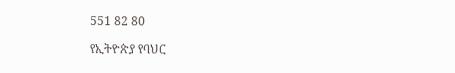551 82 80

የኢትዮጵያ የባህር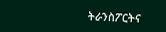ትራንስፖርትና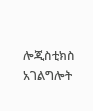ሎጂስቲክስ አገልግሎት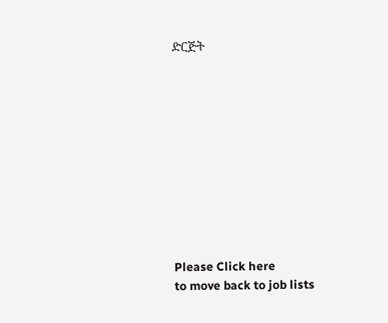ድርጅት











Please Click here
to move back to job lists